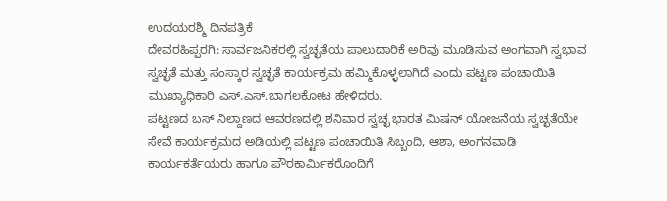ಉದಯರಶ್ಮಿ ದಿನಪತ್ರಿಕೆ
ದೇವರಹಿಪ್ಪರಗಿ: ಸಾರ್ವಜನಿಕರಲ್ಲಿ ಸ್ವಚ್ಛತೆಯ ಪಾಲುದಾರಿಕೆ ಅರಿವು ಮೂಡಿಸುವ ಅಂಗವಾಗಿ ಸ್ವಭಾವ ಸ್ವಚ್ಛತೆ ಮತ್ತು ಸಂಸ್ಕಾರ ಸ್ವಚ್ಛತೆ ಕಾರ್ಯಕ್ರಮ ಹಮ್ಮಿಕೊಳ್ಳಲಾಗಿದೆ ಎಂದು ಪಟ್ಟಣ ಪಂಚಾಯಿತಿ ಮುಖ್ಯಾಧಿಕಾರಿ ಎಸ್.ಎಸ್.ಬಾಗಲಕೋಟ ಹೇಳಿದರು.
ಪಟ್ಟಣದ ಬಸ್ ನಿಲ್ದಾಣದ ಆವರಣದಲ್ಲಿ ಶನಿವಾರ ಸ್ವಚ್ಛ ಭಾರತ ಮಿಷನ್ ಯೋಜನೆಯ ಸ್ವಚ್ಛತೆಯೇ ಸೇವೆ ಕಾರ್ಯಕ್ರಮದ ಅಡಿಯಲ್ಲಿ ಪಟ್ಟಣ ಪಂಚಾಯಿತಿ ಸಿಬ್ಬಂದಿ, ಆಶಾ, ಅಂಗನವಾಡಿ ಕಾರ್ಯಕರ್ತೆಯರು ಹಾಗೂ ಪೌರಕಾರ್ಮಿಕರೊಂದಿಗೆ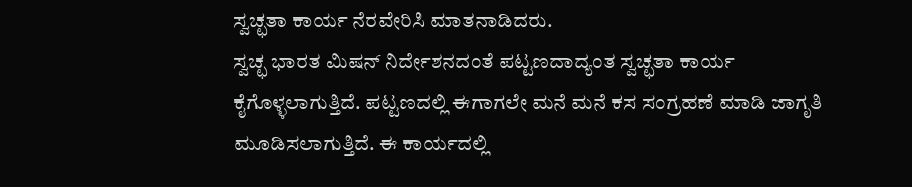ಸ್ವಚ್ಛತಾ ಕಾರ್ಯ ನೆರವೇರಿಸಿ ಮಾತನಾಡಿದರು.
ಸ್ವಚ್ಛ ಭಾರತ ಮಿಷನ್ ನಿರ್ದೇಶನದಂತೆ ಪಟ್ಟಣದಾದ್ಯಂತ ಸ್ವಚ್ಛತಾ ಕಾರ್ಯ ಕೈಗೊಳ್ಳಲಾಗುತ್ತಿದೆ. ಪಟ್ಟಣದಲ್ಲಿ ಈಗಾಗಲೇ ಮನೆ ಮನೆ ಕಸ ಸಂಗ್ರಹಣೆ ಮಾಡಿ ಜಾಗೃತಿ ಮೂಡಿಸಲಾಗುತ್ತಿದೆ. ಈ ಕಾರ್ಯದಲ್ಲಿ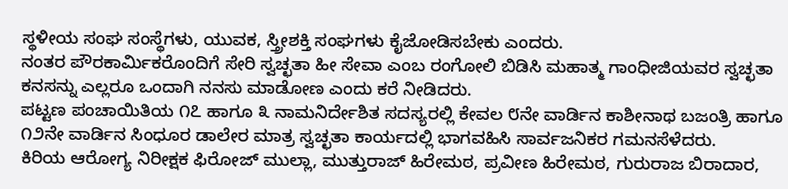ಸ್ಥಳೀಯ ಸಂಘ ಸಂಸ್ಥೆಗಳು, ಯುವಕ, ಸ್ತ್ರೀಶಕ್ತಿ ಸಂಘಗಳು ಕೈಜೋಡಿಸಬೇಕು ಎಂದರು.
ನಂತರ ಪೌರಕಾರ್ಮಿಕರೊಂದಿಗೆ ಸೇರಿ ಸ್ವಚ್ಛತಾ ಹೀ ಸೇವಾ ಎಂಬ ರಂಗೋಲಿ ಬಿಡಿಸಿ ಮಹಾತ್ಮ ಗಾಂಧೀಜಿಯವರ ಸ್ವಚ್ಛತಾ ಕನಸನ್ನು ಎಲ್ಲರೂ ಒಂದಾಗಿ ನನಸು ಮಾಡೋಣ ಎಂದು ಕರೆ ನೀಡಿದರು.
ಪಟ್ಟಣ ಪಂಚಾಯಿತಿಯ ೧೭ ಹಾಗೂ ೩ ನಾಮನಿರ್ದೇಶಿತ ಸದಸ್ಯರಲ್ಲಿ ಕೇವಲ ೮ನೇ ವಾರ್ಡಿನ ಕಾಶೀನಾಥ ಬಜಂತ್ರಿ ಹಾಗೂ ೧೨ನೇ ವಾರ್ಡಿನ ಸಿಂಧೂರ ಡಾಲೇರ ಮಾತ್ರ ಸ್ವಚ್ಛತಾ ಕಾರ್ಯದಲ್ಲಿ ಭಾಗವಹಿಸಿ ಸಾರ್ವಜನಿಕರ ಗಮನಸೆಳೆದರು.
ಕಿರಿಯ ಆರೋಗ್ಯ ನಿರೀಕ್ಷಕ ಫಿರೋಜ್ ಮುಲ್ಲಾ, ಮುತ್ತುರಾಜ್ ಹಿರೇಮಠ, ಪ್ರವೀಣ ಹಿರೇಮಠ, ಗುರುರಾಜ ಬಿರಾದಾರ,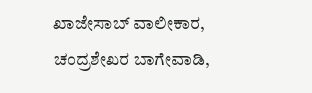ಖಾಜೇಸಾಬ್ ವಾಲೀಕಾರ, ಚಂದ್ರಶೇಖರ ಬಾಗೇವಾಡಿ,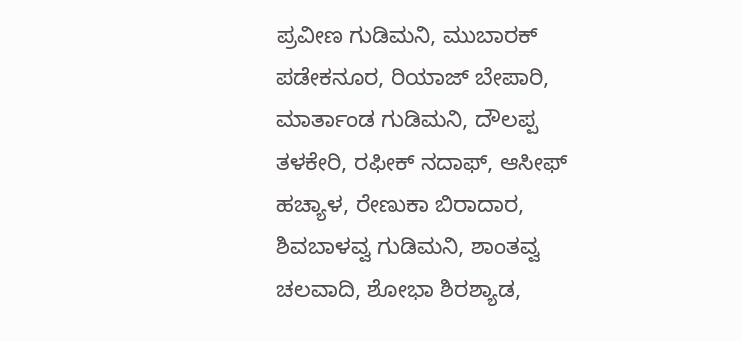ಪ್ರವೀಣ ಗುಡಿಮನಿ, ಮುಬಾರಕ್ ಪಡೇಕನೂರ, ರಿಯಾಜ್ ಬೇಪಾರಿ, ಮಾರ್ತಾಂಡ ಗುಡಿಮನಿ, ದೌಲಪ್ಪ ತಳಕೇರಿ, ರಫೀಕ್ ನದಾಫ್, ಆಸೀಫ್ ಹಚ್ಯಾಳ, ರೇಣುಕಾ ಬಿರಾದಾರ, ಶಿವಬಾಳವ್ವ ಗುಡಿಮನಿ, ಶಾಂತವ್ವ ಚಲವಾದಿ, ಶೋಭಾ ಶಿರಶ್ಯಾಡ,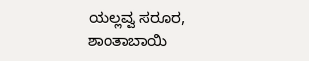ಯಲ್ಲವ್ವ ಸರೂರ, ಶಾಂತಾಬಾಯಿ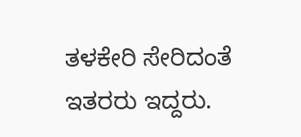ತಳಕೇರಿ ಸೇರಿದಂತೆ ಇತರರು ಇದ್ದರು.